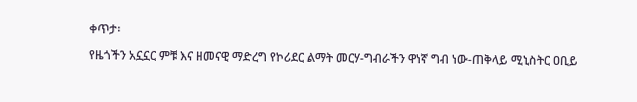ቀጥታ፡

የዜጎችን አኗኗር ምቹ እና ዘመናዊ ማድረግ የኮሪደር ልማት መርሃ-ግብራችን ዋነኛ ግብ ነው-ጠቅላይ ሚኒስትር ዐቢይ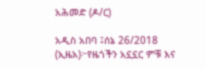አሕመድ (ዶ/ር)

አዲስ አበባ ፤ሰኔ 26/2018 (ኢዜአ)፦የዜጎችን አኗኗር ምቹ እና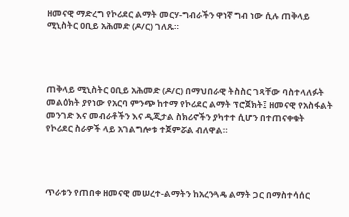ዘመናዊ ማድረግ የኮሪደር ልማት መርሃ-ግብራችን ዋነኛ ግብ ነው ሲሉ ጠቅላይ ሚኒስትር ዐቢይ አሕመድ (ዶ/ር) ገለጹ።




ጠቅላይ ሚኒስትር ዐቢይ አሕመድ (ዶ/ር) በማህበራዊ ትስስር ገጻቸው ባስተላለፉት መልዕክት ያየነው የአርባ ምንጭ ከተማ የኮሪደር ልማት ፕሮጀክት፤ ዘመናዊ የአስፋልት መንገድ እና መብራቶችን እና ዲጂታል ስክሪኖችን ያካተተ ሲሆን በተጠናቀቁት የኮሪደር ስራዎች ላይ አገልግሎቱ ተጀምሯል ብለዋል።




ጥራቱን የጠበቀ ዘመናዊ መሠረተ-ልማትን ከአረንጓዴ ልማት ጋር በማስተሳሰር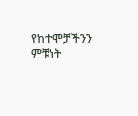የከተሞቻችንን ምቹነት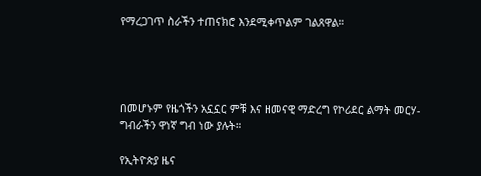የማረጋገጥ ስራችን ተጠናክሮ እንደሚቀጥልም ገልጸዋል።




በመሆኑም የዜጎችን አኗኗር ምቹ እና ዘመናዊ ማድረግ የኮሪደር ልማት መርሃ-ግብራችን ዋነኛ ግብ ነው ያሉት።

የኢትዮጵያ ዜና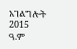አገልግሎት
2015
ዓ.ም